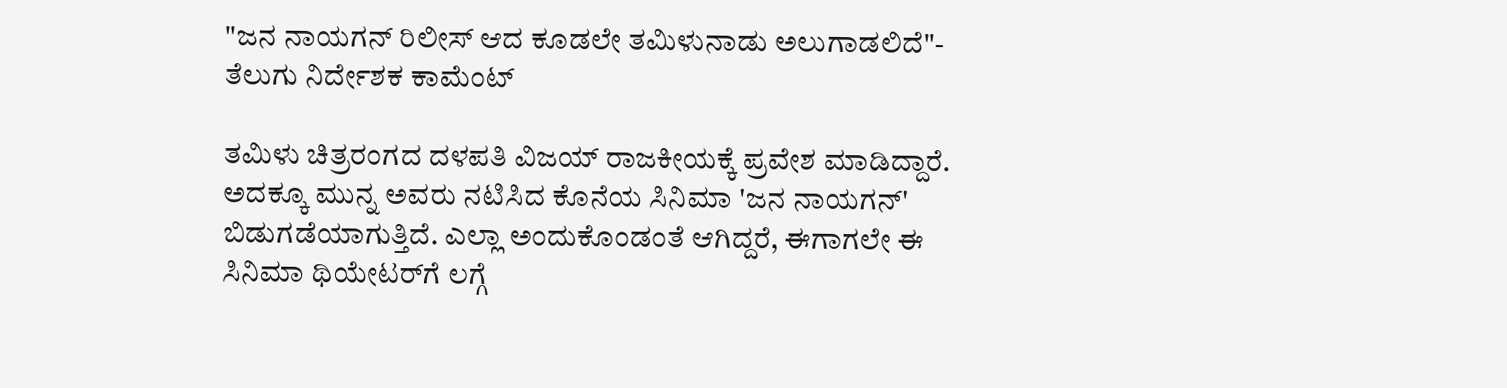"ಜನ ನಾಯಗನ್ ರಿಲೀಸ್ ಆದ ಕೂಡಲೇ ತಮಿಳುನಾಡು ಅಲುಗಾಡಲಿದೆ"- ತೆಲುಗು ನಿರ್ದೇಶಕ ಕಾಮೆಂಟ್

ತಮಿಳು ಚಿತ್ರರಂಗದ ದಳಪತಿ ವಿಜಯ್ ರಾಜಕೀಯಕ್ಕೆ ಪ್ರವೇಶ ಮಾಡಿದ್ದಾರೆ. ಅದಕ್ಕೂ ಮುನ್ನ ಅವರು ನಟಿಸಿದ ಕೊನೆಯ ಸಿನಿಮಾ 'ಜನ ನಾಯಗನ್' ಬಿಡುಗಡೆಯಾಗುತ್ತಿದೆ. ಎಲ್ಲಾ ಅಂದುಕೊಂಡಂತೆ ಆಗಿದ್ದರೆ, ಈಗಾಗಲೇ ಈ ಸಿನಿಮಾ ಥಿಯೇಟರ್‌ಗೆ ಲಗ್ಗೆ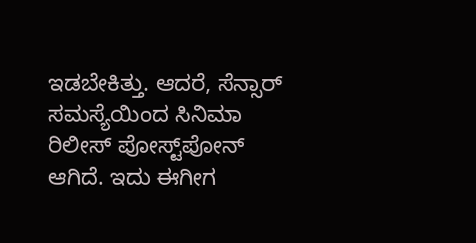ಇಡಬೇಕಿತ್ತು. ಆದರೆ, ಸೆನ್ಸಾರ್ ಸಮಸ್ಯೆಯಿಂದ ಸಿನಿಮಾ ರಿಲೀಸ್ ಪೋಸ್ಟ್‌ಪೋನ್ ಆಗಿದೆ. ಇದು ಈಗೀಗ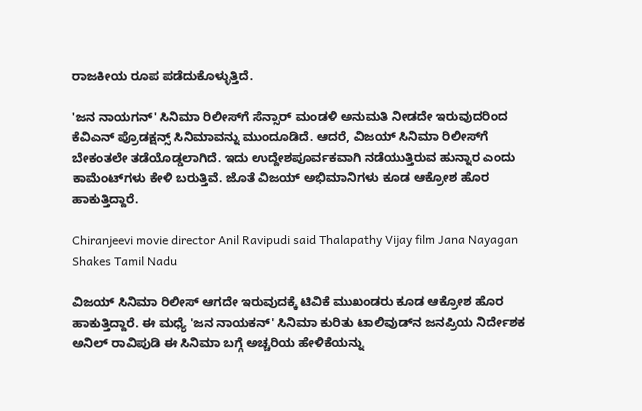ರಾಜಕೀಯ ರೂಪ ಪಡೆದುಕೊಳ್ಳುತ್ತಿದೆ.

'ಜನ ನಾಯಗನ್' ಸಿನಿಮಾ ರಿಲೀಸ್‌ಗೆ ಸೆನ್ಸಾರ್ ಮಂಡಳಿ ಅನುಮತಿ ನೀಡದೇ ಇರುವುದರಿಂದ ಕೆವಿಎನ್ ಪ್ರೊಡಕ್ಷನ್ಸ್ ಸಿನಿಮಾವನ್ನು ಮುಂದೂಡಿದೆ. ಆದರೆ, ವಿಜಯ್ ಸಿನಿಮಾ ರಿಲೀಸ್‌ಗೆ ಬೇಕಂತಲೇ ತಡೆಯೊಡ್ಡಲಾಗಿದೆ. ಇದು ಉದ್ದೇಶಪೂರ್ವಕವಾಗಿ ನಡೆಯುತ್ತಿರುವ ಹುನ್ನಾರ ಎಂದು ಕಾಮೆಂಟ್‌ಗಳು ಕೇಳಿ ಬರುತ್ತಿವೆ. ಜೊತೆ ವಿಜಯ್ ಅಭಿಮಾನಿಗಳು ಕೂಡ ಆಕ್ರೋಶ ಹೊರ ಹಾಕುತ್ತಿದ್ದಾರೆ.

Chiranjeevi movie director Anil Ravipudi said Thalapathy Vijay film Jana Nayagan Shakes Tamil Nadu

ವಿಜಯ್ ಸಿನಿಮಾ ರಿಲೀಸ್ ಆಗದೇ ಇರುವುದಕ್ಕೆ ಟಿವಿಕೆ ಮುಖಂಡರು ಕೂಡ ಆಕ್ರೋಶ ಹೊರ ಹಾಕುತ್ತಿದ್ದಾರೆ. ಈ ಮಧ್ಯೆ 'ಜನ ನಾಯಕನ್' ಸಿನಿಮಾ ಕುರಿತು ಟಾಲಿವುಡ್‌ನ ಜನಪ್ರಿಯ ನಿರ್ದೇಶಕ ಅನಿಲ್ ರಾವಿಪುಡಿ ಈ ಸಿನಿಮಾ ಬಗ್ಗೆ ಅಚ್ಚರಿಯ ಹೇಳಿಕೆಯನ್ನು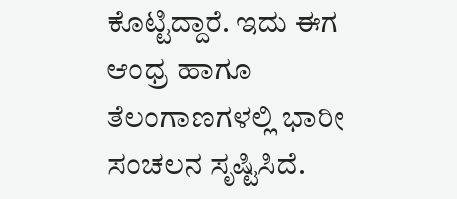ಕೊಟ್ಟಿದ್ದಾರೆ. ಇದು ಈಗ ಆಂಧ್ರ ಹಾಗೂ ತೆಲಂಗಾಣಗಳಲ್ಲಿ ಭಾರೀ ಸಂಚಲನ ಸೃಷ್ಟಿಸಿದೆ.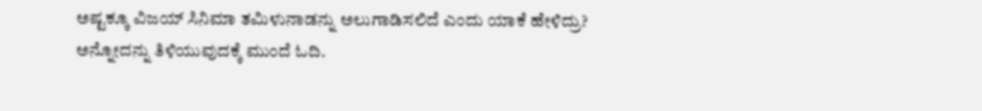ಅಷ್ಟಕ್ಕೂ ವಿಜಯ್ ಸಿನಿಮಾ ತಮಿಳುನಾಡನ್ನು ಅಲುಗಾಡಿಸಲಿದೆ ಎಂದು ಯಾಕೆ ಹೇಳಿದ್ರು? ಅನ್ನೋದನ್ನು ತಿಳಿಯುವುದಕ್ಕೆ ಮುಂದೆ ಓದಿ.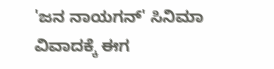'ಜನ ನಾಯಗನ್' ಸಿನಿಮಾ ವಿವಾದಕ್ಕೆ ಈಗ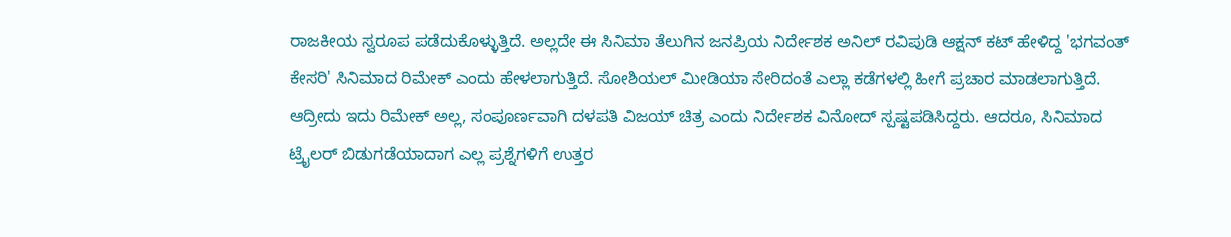ರಾಜಕೀಯ ಸ್ವರೂಪ ಪಡೆದುಕೊಳ್ಳುತ್ತಿದೆ. ಅಲ್ಲದೇ ಈ ಸಿನಿಮಾ ತೆಲುಗಿನ ಜನಪ್ರಿಯ ನಿರ್ದೇಶಕ ಅನಿಲ್ ರವಿಪುಡಿ ಆಕ್ಷನ್ ಕಟ್ ಹೇಳಿದ್ದ 'ಭಗವಂತ್ ಕೇಸರಿ' ಸಿನಿಮಾದ ರಿಮೇಕ್ ಎಂದು ಹೇಳಲಾಗುತ್ತಿದೆ. ಸೋಶಿಯಲ್ ಮೀಡಿಯಾ ಸೇರಿದಂತೆ ಎಲ್ಲಾ ಕಡೆಗಳಲ್ಲಿ ಹೀಗೆ ಪ್ರಚಾರ ಮಾಡಲಾಗುತ್ತಿದೆ. ಆದ್ರೀದು ಇದು ರಿಮೇಕ್ ಅಲ್ಲ, ಸಂಪೂರ್ಣವಾಗಿ ದಳಪತಿ ವಿಜಯ್ ಚಿತ್ರ ಎಂದು ನಿರ್ದೇಶಕ ವಿನೋದ್ ಸ್ಪಷ್ಟಪಡಿಸಿದ್ದರು. ಆದರೂ, ಸಿನಿಮಾದ ಟ್ರೈಲರ್ ಬಿಡುಗಡೆಯಾದಾಗ ಎಲ್ಲ ಪ್ರಶ್ನೆಗಳಿಗೆ ಉತ್ತರ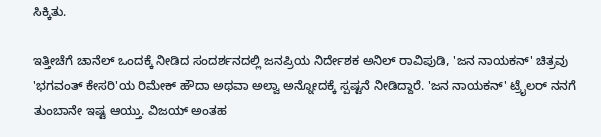ಸಿಕ್ಕಿತು.

ಇತ್ತೀಚೆಗೆ ಚಾನೆಲ್‌ ಒಂದಕ್ಕೆ ನೀಡಿದ ಸಂದರ್ಶನದಲ್ಲಿ ಜನಪ್ರಿಯ ನಿರ್ದೇಶಕ ಅನಿಲ್ ರಾವಿಪುಡಿ, 'ಜನ ನಾಯಕನ್' ಚಿತ್ರವು 'ಭಗವಂತ್ ಕೇಸರಿ'ಯ ರಿಮೇಕ್ ಹೌದಾ ಅಥವಾ ಅಲ್ವಾ ಅನ್ನೋದಕ್ಕೆ ಸ್ಪಷ್ಟನೆ ನೀಡಿದ್ದಾರೆ. 'ಜನ ನಾಯಕನ್' ಟ್ರೈಲರ್ ನನಗೆ ತುಂಬಾನೇ ಇಷ್ಟ ಆಯ್ತು. ವಿಜಯ್ ಅಂತಹ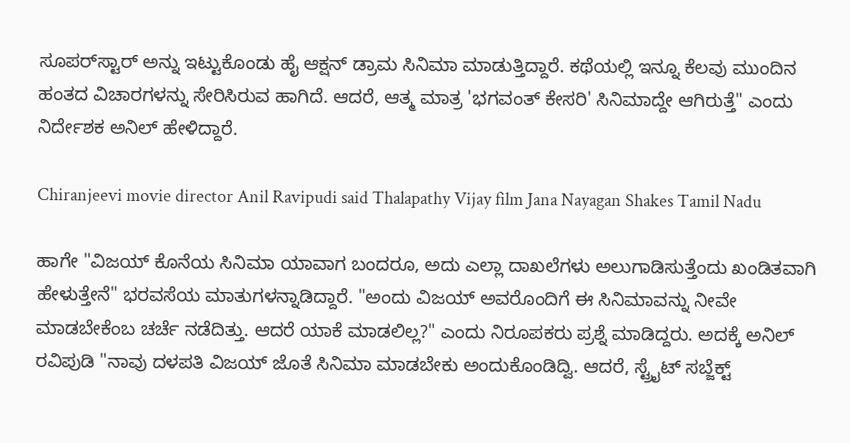ಸೂಪರ್‌ಸ್ಟಾರ್ ಅನ್ನು ಇಟ್ಟುಕೊಂಡು ಹೈ ಆಕ್ಷನ್ ಡ್ರಾಮ ಸಿನಿಮಾ ಮಾಡುತ್ತಿದ್ದಾರೆ. ಕಥೆಯಲ್ಲಿ ಇನ್ನೂ ಕೆಲವು ಮುಂದಿನ ಹಂತದ ವಿಚಾರಗಳನ್ನು ಸೇರಿಸಿರುವ ಹಾಗಿದೆ. ಆದರೆ, ಆತ್ಮ ಮಾತ್ರ 'ಭಗವಂತ್ ಕೇಸರಿ' ಸಿನಿಮಾದ್ದೇ ಆಗಿರುತ್ತೆ" ಎಂದು ನಿರ್ದೇಶಕ ಅನಿಲ್ ಹೇಳಿದ್ದಾರೆ.

Chiranjeevi movie director Anil Ravipudi said Thalapathy Vijay film Jana Nayagan Shakes Tamil Nadu

ಹಾಗೇ "ವಿಜಯ್ ಕೊನೆಯ ಸಿನಿಮಾ ಯಾವಾಗ ಬಂದರೂ, ಅದು ಎಲ್ಲಾ ದಾಖಲೆಗಳು ಅಲುಗಾಡಿಸುತ್ತೆಂದು ಖಂಡಿತವಾಗಿ ಹೇಳುತ್ತೇನೆ" ಭರವಸೆಯ ಮಾತುಗಳನ್ನಾಡಿದ್ದಾರೆ. "ಅಂದು ವಿಜಯ್ ಅವರೊಂದಿಗೆ ಈ ಸಿನಿಮಾವನ್ನು ನೀವೇ ಮಾಡಬೇಕೆಂಬ ಚರ್ಚೆ ನಡೆದಿತ್ತು. ಆದರೆ ಯಾಕೆ ಮಾಡಲಿಲ್ಲ?" ಎಂದು ನಿರೂಪಕರು ಪ್ರಶ್ನೆ ಮಾಡಿದ್ದರು. ಅದಕ್ಕೆ ಅನಿಲ್ ರವಿಪುಡಿ "ನಾವು ದಳಪತಿ ವಿಜಯ್ ಜೊತೆ ಸಿನಿಮಾ ಮಾಡಬೇಕು ಅಂದುಕೊಂಡಿದ್ವಿ. ಆದರೆ, ಸ್ಟ್ರೈಟ್ ಸಬ್ಜೆಕ್ಟ್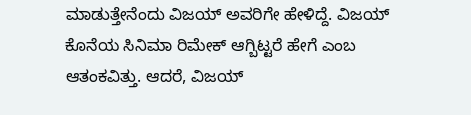ಮಾಡುತ್ತೇನೆಂದು ವಿಜಯ್ ಅವರಿಗೇ ಹೇಳಿದ್ದೆ. ವಿಜಯ್ ಕೊನೆಯ ಸಿನಿಮಾ ರಿಮೇಕ್ ಆಗ್ಬಿಟ್ಟರೆ ಹೇಗೆ ಎಂಬ ಆತಂಕವಿತ್ತು. ಆದರೆ, ವಿಜಯ್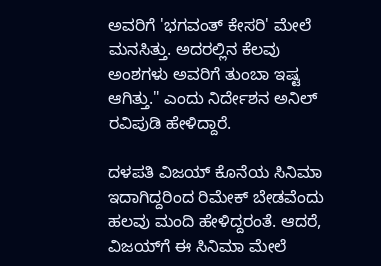ಅವರಿಗೆ 'ಭಗವಂತ್ ಕೇಸರಿ' ಮೇಲೆ ಮನಸಿತ್ತು. ಅದರಲ್ಲಿನ ಕೆಲವು ಅಂಶಗಳು ಅವರಿಗೆ ತುಂಬಾ ಇಷ್ಟ ಆಗಿತ್ತು." ಎಂದು ನಿರ್ದೇಶನ ಅನಿಲ್ ರವಿಪುಡಿ ಹೇಳಿದ್ದಾರೆ.

ದಳಪತಿ ವಿಜಯ್ ಕೊನೆಯ ಸಿನಿಮಾ ಇದಾಗಿದ್ದರಿಂದ ರಿಮೇಕ್ ಬೇಡವೆಂದು ಹಲವು ಮಂದಿ ಹೇಳಿದ್ದರಂತೆ. ಆದರೆ, ವಿಜಯ್‌ಗೆ ಈ ಸಿನಿಮಾ ಮೇಲೆ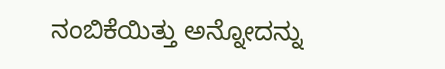ನಂಬಿಕೆಯಿತ್ತು ಅನ್ನೋದನ್ನು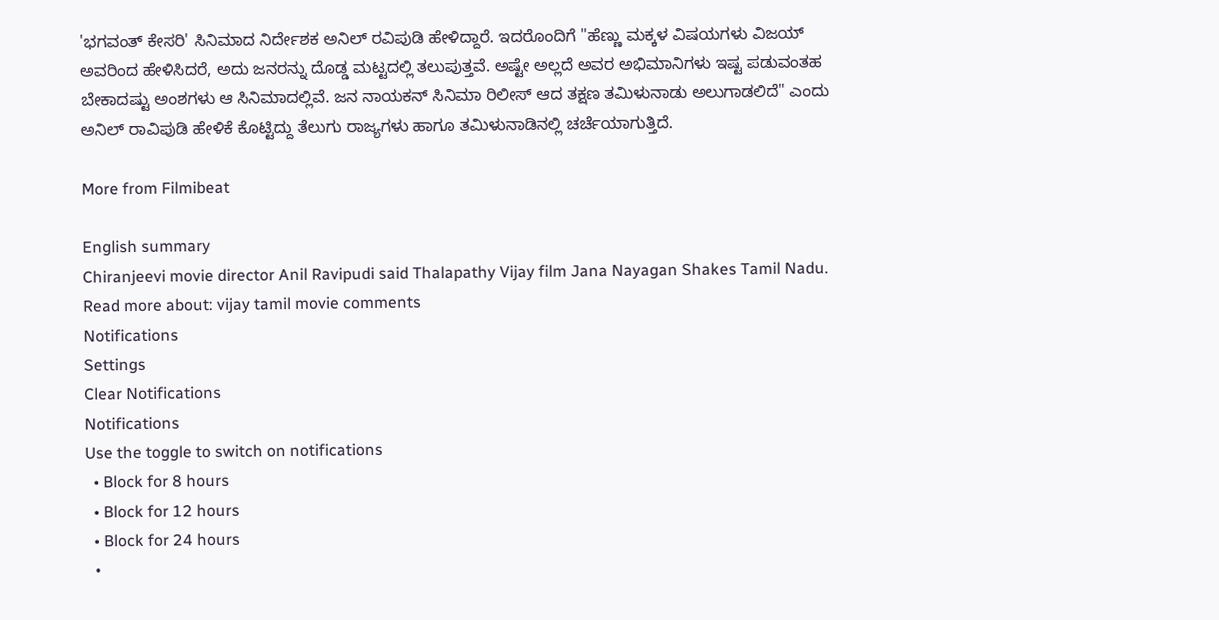'ಭಗವಂತ್ ಕೇಸರಿ' ಸಿನಿಮಾದ ನಿರ್ದೇಶಕ ಅನಿಲ್ ರವಿಪುಡಿ ಹೇಳಿದ್ದಾರೆ. ಇದರೊಂದಿಗೆ "ಹೆಣ್ಣು ಮಕ್ಕಳ ವಿಷಯಗಳು ವಿಜಯ್ ಅವರಿಂದ ಹೇಳಿಸಿದರೆ, ಅದು ಜನರನ್ನು ದೊಡ್ಡ ಮಟ್ಟದಲ್ಲಿ ತಲುಪುತ್ತವೆ. ಅಷ್ಟೇ ಅಲ್ಲದೆ ಅವರ ಅಭಿಮಾನಿಗಳು ಇಷ್ಟ ಪಡುವಂತಹ ಬೇಕಾದಷ್ಟು ಅಂಶಗಳು ಆ ಸಿನಿಮಾದಲ್ಲಿವೆ. ಜನ ನಾಯಕನ್ ಸಿನಿಮಾ ರಿಲೀಸ್ ಆದ ತಕ್ಷಣ ತಮಿಳುನಾಡು ಅಲುಗಾಡಲಿದೆ" ಎಂದು ಅನಿಲ್ ರಾವಿಪುಡಿ ಹೇಳಿಕೆ ಕೊಟ್ಟಿದ್ದು ತೆಲುಗು ರಾಜ್ಯಗಳು ಹಾಗೂ ತಮಿಳುನಾಡಿನಲ್ಲಿ ಚರ್ಚೆಯಾಗುತ್ತಿದೆ.

More from Filmibeat

English summary
Chiranjeevi movie director Anil Ravipudi said Thalapathy Vijay film Jana Nayagan Shakes Tamil Nadu.
Read more about: vijay tamil movie comments
Notifications
Settings
Clear Notifications
Notifications
Use the toggle to switch on notifications
  • Block for 8 hours
  • Block for 12 hours
  • Block for 24 hours
  •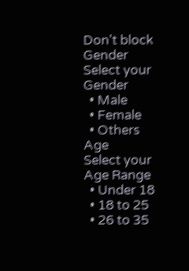Don't block
Gender
Select your Gender
  • Male
  • Female
  • Others
Age
Select your Age Range
  • Under 18
  • 18 to 25
  • 26 to 35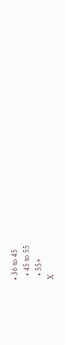• 36 to 45
  • 45 to 55
  • 55+
X